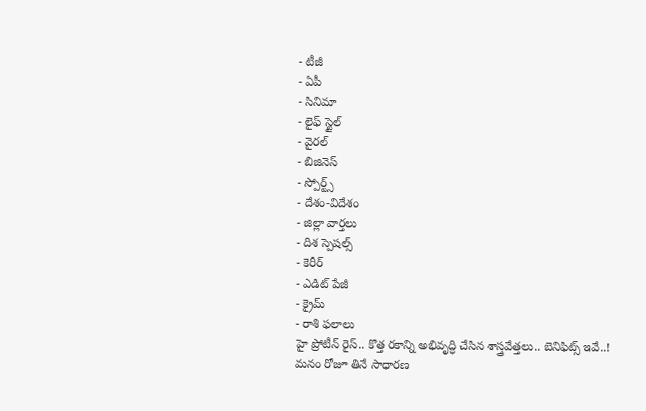- టీజీ
- ఏపీ
- సినిమా
- లైఫ్ స్టైల్
- వైరల్
- బిజినెస్
- స్పోర్ట్స్
- దేశం-విదేశం
- జిల్లా వార్తలు
- దిశ స్పెషల్స్
- కెరీర్
- ఎడిట్ పేజీ
- క్రైమ్
- రాశి ఫలాలు
హై ప్రోటీన్ రైస్.. కొత్త రకాన్ని అభివృద్ధి చేసిన శాస్త్రవేత్తలు.. బెనిఫిట్స్ ఇవే..!
మనం రోజూ తినే సాధారణ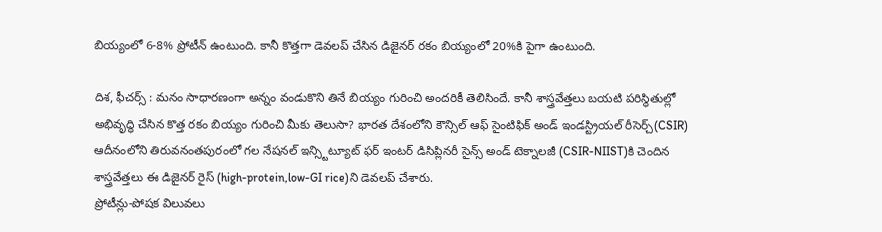బియ్యంలో 6-8% ప్రోటీన్ ఉంటుంది. కానీ కొత్తగా డెవలప్ చేసిన డిజైనర్ రకం బియ్యంలో 20%కి పైగా ఉంటుంది.

దిశ, ఫీచర్స్ : మనం సాధారణంగా అన్నం వండుకొని తినే బియ్యం గురించి అందరికీ తెలిసిందే. కానీ శాస్త్రవేత్తలు బయటి పరిస్థితుల్లో అభివృద్ధి చేసిన కొత్త రకం బియ్యం గురించి మీకు తెలుసా? భారత దేశంలోని కౌన్సిల్ ఆఫ్ సైంటిఫిక్ అండ్ ఇండస్ట్రియల్ రీసెర్చ్(CSIR) ఆదీనంలోని తిరువనంతపురంలో గల నేషనల్ ఇన్స్టిట్యూట్ ఫర్ ఇంటర్ డిసిప్లినరీ సైన్స్ అండ్ టెక్నాలజీ (CSIR-NIIST)కి చెందిన శాస్త్రవేత్తలు ఈ డిజైనర్ రైస్ (high-protein,low-GI rice)ని డెవలప్ చేశారు.
ప్రోటీన్లు-పోషక విలువలు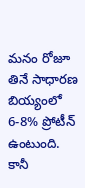మనం రోజూ తినే సాధారణ బియ్యంలో 6-8% ప్రోటీన్ ఉంటుంది. కానీ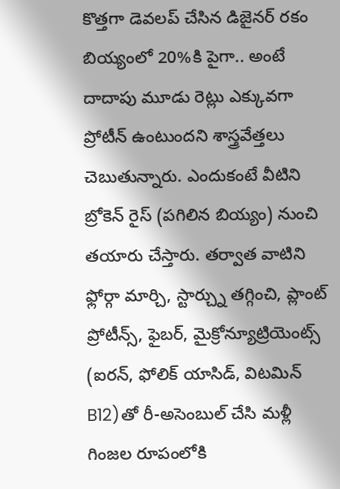కొత్తగా డెవలప్ చేసిన డిజైనర్ రకం బియ్యంలో 20%కి పైగా.. అంటే దాదాపు మూడు రెట్లు ఎక్కువగా ప్రోటీన్ ఉంటుందని శాస్త్రవేత్తలు చెబుతున్నారు. ఎందుకంటే వీటిని బ్రోకెన్ రైస్ (పగిలిన బియ్యం) నుంచి తయారు చేస్తారు. తర్వాత వాటిని ఫ్లోర్గా మార్చి, స్టార్చ్ను తగ్గించి, ప్లాంట్ ప్రోటీన్స్, ఫైబర్, మైక్రోన్యూట్రియెంట్స్ (ఐరన్, ఫోలిక్ యాసిడ్, విటమిన్ B12)తో రీ-అసెంబుల్ చేసి మళ్లీ గింజల రూపంలోకి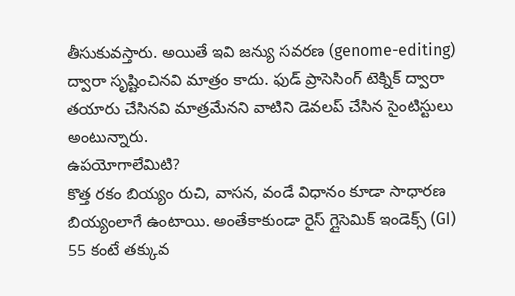తీసుకువస్తారు. అయితే ఇవి జన్యు సవరణ (genome-editing) ద్వారా సృష్టించినవి మాత్రం కాదు. ఫుడ్ ప్రాసెసింగ్ టెక్నిక్ ద్వారా తయారు చేసినవి మాత్రమేనని వాటిని డెవలప్ చేసిన సైంటిస్టులు అంటున్నారు.
ఉపయోగాలేమిటి?
కొత్త రకం బియ్యం రుచి, వాసన, వండే విధానం కూడా సాధారణ బియ్యంలాగే ఉంటాయి. అంతేకాకుండా రైస్ గ్లైసెమిక్ ఇండెక్స్ (GI) 55 కంటే తక్కువ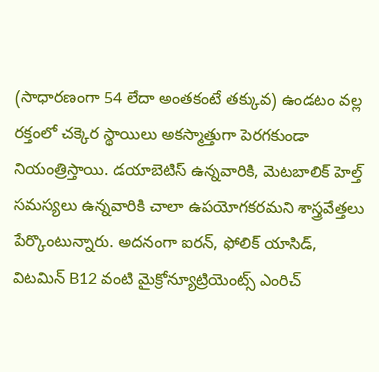(సాధారణంగా 54 లేదా అంతకంటే తక్కువ) ఉండటం వల్ల రక్తంలో చక్కెర స్థాయిలు అకస్మాత్తుగా పెరగకుండా నియంత్రిస్తాయి. డయాబెటిస్ ఉన్నవారికి, మెటబాలిక్ హెల్త్ సమస్యలు ఉన్నవారికి చాలా ఉపయోగకరమని శాస్త్రవేత్తలు పేర్కొంటున్నారు. అదనంగా ఐరన్, ఫోలిక్ యాసిడ్, విటమిన్ B12 వంటి మైక్రోన్యూట్రియెంట్స్ ఎంరిచ్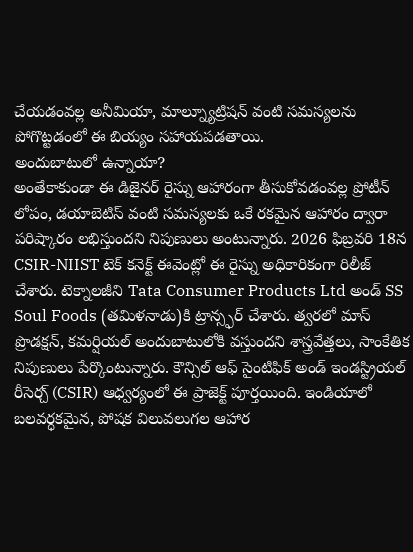చేయడంవల్ల అనీమియా, మాల్న్యూట్రిషన్ వంటి సమస్యలను పోగొట్టడంలో ఈ బియ్యం సహాయపడతాయి.
అందుబాటులో ఉన్నాయా?
అంతేకాకుండా ఈ డిజైనర్ రైస్ను ఆహారంగా తీసుకోవడంవల్ల ప్రోటీన్ లోపం, డయాబెటిస్ వంటి సమస్యలకు ఒకే రకమైన ఆహారం ద్వారా పరిష్కారం లభిస్తుందని నిపుణులు అంటున్నారు. 2026 ఫిబ్రవరి 18న CSIR-NIIST టెక్ కనెక్ట్ ఈవెంట్లో ఈ రైస్ను అధికారికంగా రిలీజ్ చేశారు. టెక్నాలజీని Tata Consumer Products Ltd అండ్ SS Soul Foods (తమిళనాడు)కి ట్రాన్స్ఫర్ చేశారు. త్వరలో మాస్ ప్రొడక్షన్, కమర్షియల్ అందుబాటులోకి వస్తుందని శాస్త్రవేత్తలు, సాంకేతిక నిపుణులు పేర్కొంటున్నారు. కౌన్సిల్ ఆఫ్ సైంటిఫిక్ అండ్ ఇండస్ట్రియల్ రీసెర్చ్ (CSIR) ఆధ్వర్యంలో ఈ ప్రాజెక్ట్ పూర్తయింది. ఇండియాలో బలవర్ధకమైన, పోషక విలువలుగల ఆహార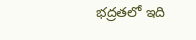భద్రతలో ఇది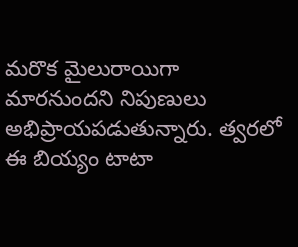మరొక మైలురాయిగా మారనుందని నిపుణులు అభిప్రాయపడుతున్నారు. త్వరలో ఈ బియ్యం టాటా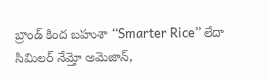బ్రాండ్ కింద బహుశా ‘‘Smarter Rice’’ లేదా సిమిలర్ నేమ్తో అమెజాన్,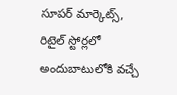సూపర్ మార్కెట్స్, రిటైల్ స్టోర్లలో అందుబాటులోకి వచ్చే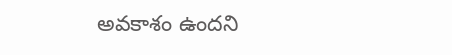అవకాశం ఉందని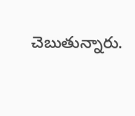చెబుతున్నారు.